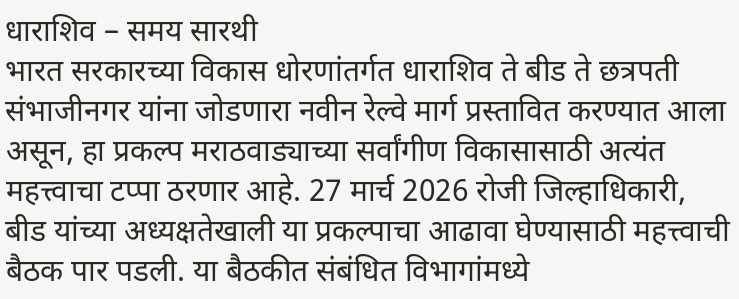धाराशिव – समय सारथी
भारत सरकारच्या विकास धोरणांतर्गत धाराशिव ते बीड ते छत्रपती संभाजीनगर यांना जोडणारा नवीन रेल्वे मार्ग प्रस्तावित करण्यात आला असून, हा प्रकल्प मराठवाड्याच्या सर्वांगीण विकासासाठी अत्यंत महत्त्वाचा टप्पा ठरणार आहे. 27 मार्च 2026 रोजी जिल्हाधिकारी, बीड यांच्या अध्यक्षतेखाली या प्रकल्पाचा आढावा घेण्यासाठी महत्त्वाची बैठक पार पडली. या बैठकीत संबंधित विभागांमध्ये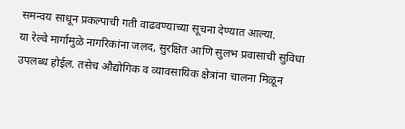समन्वय साधून प्रकल्पाची गती वाढवण्याच्या सूचना देण्यात आल्या.
या रेल्वे मार्गामुळे नागरिकांना जलद, सुरक्षित आणि सुलभ प्रवासाची सुविधा उपलब्ध होईल. तसेच औद्योगिक व व्यावसायिक क्षेत्रांना चालना मिळून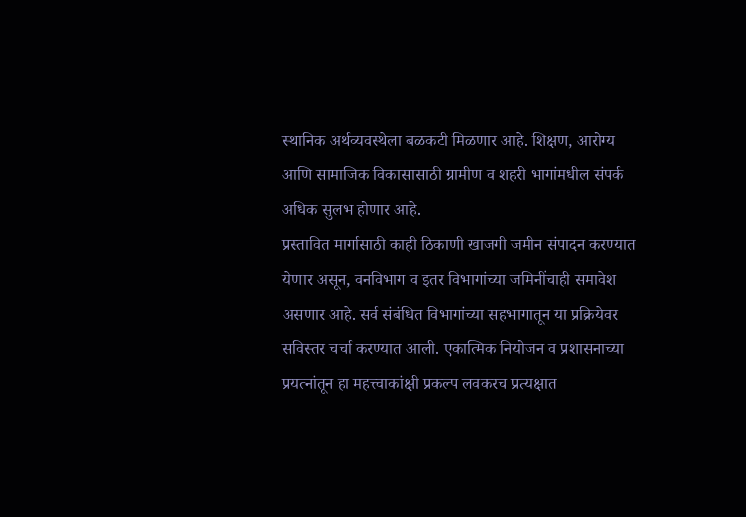स्थानिक अर्थव्यवस्थेला बळकटी मिळणार आहे. शिक्षण, आरोग्य आणि सामाजिक विकासासाठी ग्रामीण व शहरी भागांमधील संपर्क अधिक सुलभ होणार आहे.
प्रस्तावित मार्गासाठी काही ठिकाणी खाजगी जमीन संपादन करण्यात येणार असून, वनविभाग व इतर विभागांच्या जमिनींचाही समावेश असणार आहे. सर्व संबंधित विभागांच्या सहभागातून या प्रक्रियेवर सविस्तर चर्चा करण्यात आली. एकात्मिक नियोजन व प्रशासनाच्या प्रयत्नांतून हा महत्त्वाकांक्षी प्रकल्प लवकरच प्रत्यक्षात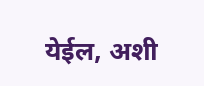येईल, अशी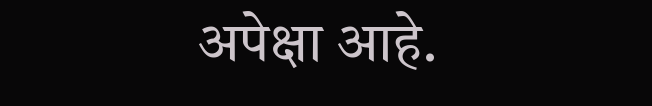अपेक्षा आहे.